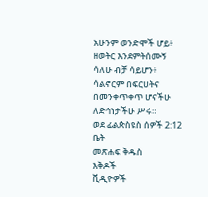አሁንም ወንድሞች ሆይ፥ ዘወትር እንደምትሰሙኝ ሳለሁ ብቻ ሳይሆን፥ ሳልኖርም በፍርሀትና በመንቀጥቀጥ ሆናችሁ ለድኅነታችሁ ሥሩ።
ወደ ፊልጵስዩስ ሰዎች 2:12
ቤት
መጽሐፍ ቅዱስ
እቅዶች
ቪዲዮዎች